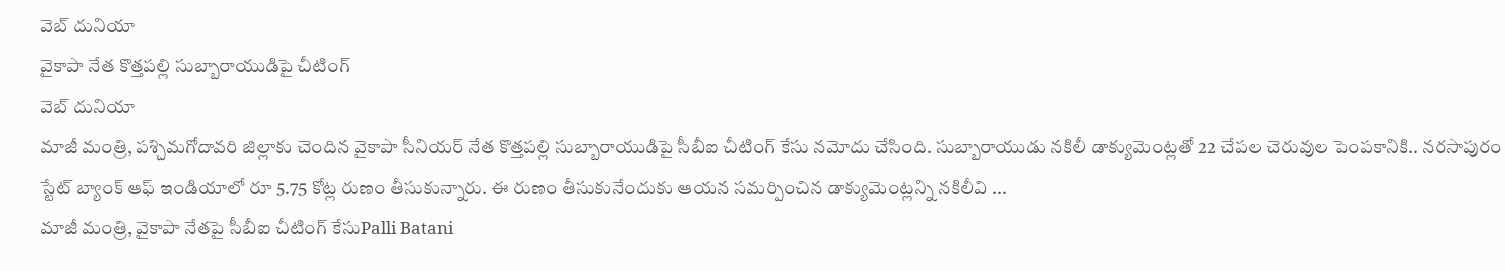వెబ్ దునియా
వైకాపా నేత కొత్తపల్లి సుబ్బారాయుడిపై చీటింగ్
వెబ్ దునియా
మాజీ మంత్రి, పశ్చిమగోదావరి జిల్లాకు చెందిన వైకాపా సీనియర్ నేత కొత్తపల్లి సుబ్బారాయుడిపై సీబీఐ చీటింగ్ కేసు నమోదు చేసింది. సుబ్బారాయుడు నకిలీ డాక్యుమెంట్లతో 22 చేపల చెరువుల పెంపకానికి.. నరసాపురం స్టేట్ బ్యాంక్ ఆఫ్ ఇండియాలో రూ 5.75 కోట్ల రుణం తీసుకున్నారు. ఈ రుణం తీసుకునేందుకు ఆయన సమర్పించిన డాక్యుమెంట్లన్ని నకిలీవి ...
మాజీ మంత్రి, వైకాపా నేతపై సీబీఐ చీటింగ్ కేసుPalli Batani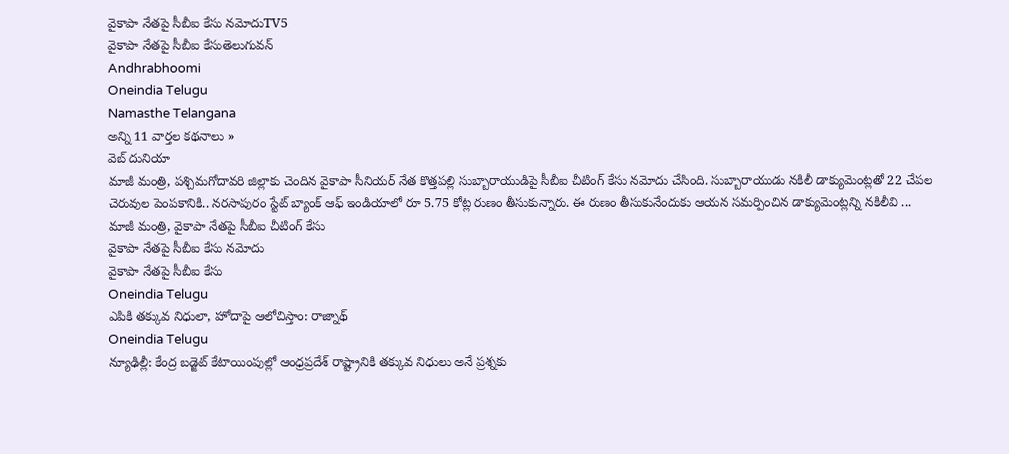వైకాపా నేతపై సీబీఐ కేసు నమోదుTV5
వైకాపా నేతపై సీబీఐ కేసుతెలుగువన్
Andhrabhoomi
Oneindia Telugu
Namasthe Telangana
అన్ని 11 వార్తల కథనాలు »
వెబ్ దునియా
మాజీ మంత్రి, పశ్చిమగోదావరి జిల్లాకు చెందిన వైకాపా సీనియర్ నేత కొత్తపల్లి సుబ్బారాయుడిపై సీబీఐ చీటింగ్ కేసు నమోదు చేసింది. సుబ్బారాయుడు నకిలీ డాక్యుమెంట్లతో 22 చేపల చెరువుల పెంపకానికి.. నరసాపురం స్టేట్ బ్యాంక్ ఆఫ్ ఇండియాలో రూ 5.75 కోట్ల రుణం తీసుకున్నారు. ఈ రుణం తీసుకునేందుకు ఆయన సమర్పించిన డాక్యుమెంట్లన్ని నకిలీవి ...
మాజీ మంత్రి, వైకాపా నేతపై సీబీఐ చీటింగ్ కేసు
వైకాపా నేతపై సీబీఐ కేసు నమోదు
వైకాపా నేతపై సీబీఐ కేసు
Oneindia Telugu
ఎపికి తక్కువ నిధులా, హోదాపై ఆలోచిస్తాం: రాజ్నాథ్
Oneindia Telugu
న్యూఢిల్లీ: కేంద్ర బడ్జెట్ కేటాయింపుల్లో ఆంధ్రప్రదేశ్ రాష్ట్రానికి తక్కువ నిధులు అనే ప్రశ్నకు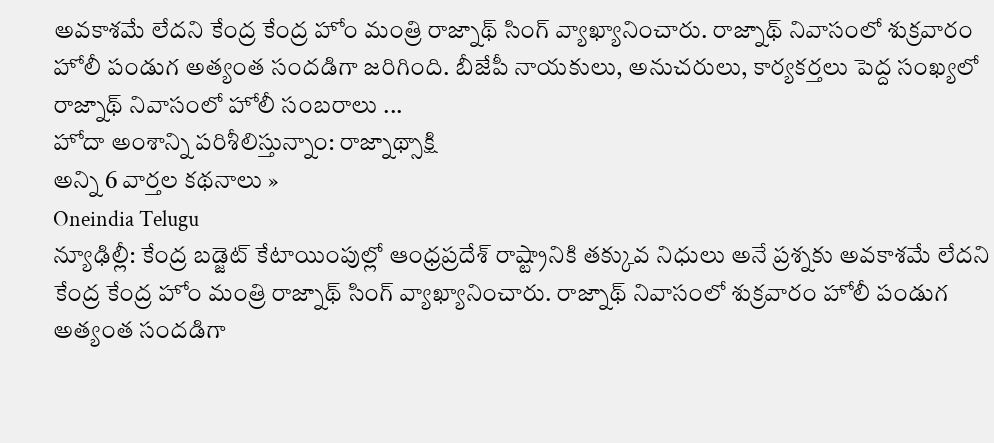అవకాశమే లేదని కేంద్ర కేంద్ర హోం మంత్రి రాజ్నాథ్ సింగ్ వ్యాఖ్యానించారు. రాజ్నాథ్ నివాసంలో శుక్రవారం హోలీ పండుగ అత్యంత సందడిగా జరిగింది. బీజేపీ నాయకులు, అనుచరులు, కార్యకర్తలు పెద్ద సంఖ్యలో రాజ్నాథ్ నివాసంలో హోలీ సంబరాలు ...
హోదా అంశాన్ని పరిశీలిస్తున్నాం: రాజ్నాథ్సాక్షి
అన్ని 6 వార్తల కథనాలు »
Oneindia Telugu
న్యూఢిల్లీ: కేంద్ర బడ్జెట్ కేటాయింపుల్లో ఆంధ్రప్రదేశ్ రాష్ట్రానికి తక్కువ నిధులు అనే ప్రశ్నకు అవకాశమే లేదని కేంద్ర కేంద్ర హోం మంత్రి రాజ్నాథ్ సింగ్ వ్యాఖ్యానించారు. రాజ్నాథ్ నివాసంలో శుక్రవారం హోలీ పండుగ అత్యంత సందడిగా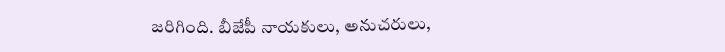జరిగింది. బీజేపీ నాయకులు, అనుచరులు,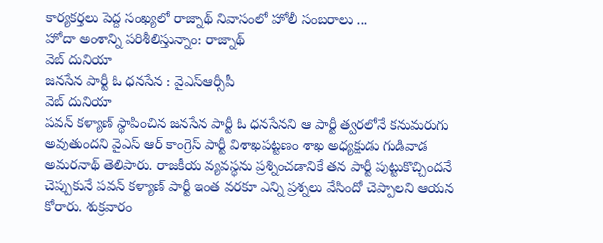కార్యకర్తలు పెద్ద సంఖ్యలో రాజ్నాథ్ నివాసంలో హోలీ సంబరాలు ...
హోదా అంశాన్ని పరిశీలిస్తున్నాం: రాజ్నాథ్
వెబ్ దునియా
జనసేన పార్టీ ఓ ధనసేన : వైఎస్ఆర్సీపీ
వెబ్ దునియా
పవన్ కళ్యాణ్ స్థాపించిన జనసేన పార్టీ ఓ ధనసేనని ఆ పార్టీ త్వరలోనే కనుమరుగు అవుతుందని వైఎస్ ఆర్ కాంగ్రెస్ పార్టీ విశాఖపట్టణం శాఖ అధ్యక్షుడు గుడివాడ అమరనాథ్ తెలిపారు. రాజకీయ వ్యవస్థను ప్రశ్నించడానికే తన పార్టీ పుట్టుకొచ్చిందనే చెప్పుకునే పవన్ కళ్యాణ్ పార్టీ ఇంత వరకూ ఎన్ని ప్రశ్నలు వేసిందో చెప్పాలని ఆయన కోరారు. శుక్రవారం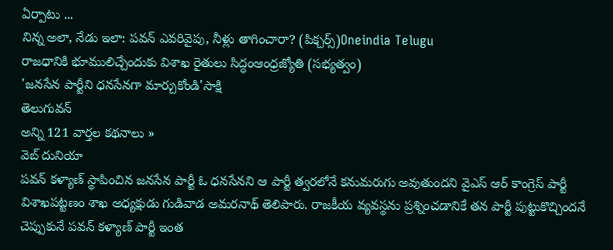ఏర్పాటు ...
నిన్న అలా, నేడు ఇలా: పవన్ ఎవరివైపు, నీళ్లు తాగించారా? (పిక్చర్స్)Oneindia Telugu
రాజధానికి భూములిచ్చేందుకు విశాఖ రైతులు సిద్ధంఆంధ్రజ్యోతి (సభ్యత్వం)
'జనసేన పార్టీని ధనసేనగా మార్చుకోండి'సాక్షి
తెలుగువన్
అన్ని 121 వార్తల కథనాలు »
వెబ్ దునియా
పవన్ కళ్యాణ్ స్థాపించిన జనసేన పార్టీ ఓ ధనసేనని ఆ పార్టీ త్వరలోనే కనుమరుగు అవుతుందని వైఎస్ ఆర్ కాంగ్రెస్ పార్టీ విశాఖపట్టణం శాఖ అధ్యక్షుడు గుడివాడ అమరనాథ్ తెలిపారు. రాజకీయ వ్యవస్థను ప్రశ్నించడానికే తన పార్టీ పుట్టుకొచ్చిందనే చెప్పుకునే పవన్ కళ్యాణ్ పార్టీ ఇంత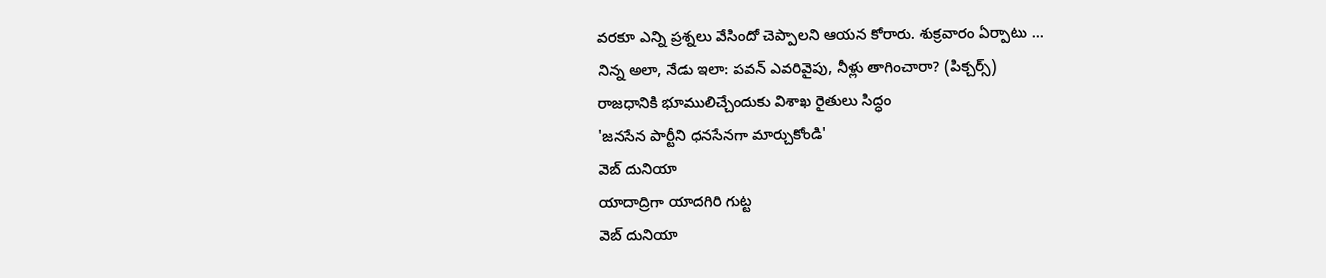వరకూ ఎన్ని ప్రశ్నలు వేసిందో చెప్పాలని ఆయన కోరారు. శుక్రవారం ఏర్పాటు ...
నిన్న అలా, నేడు ఇలా: పవన్ ఎవరివైపు, నీళ్లు తాగించారా? (పిక్చర్స్)
రాజధానికి భూములిచ్చేందుకు విశాఖ రైతులు సిద్ధం
'జనసేన పార్టీని ధనసేనగా మార్చుకోండి'
వెబ్ దునియా
యాదాద్రిగా యాదగిరి గుట్ట
వెబ్ దునియా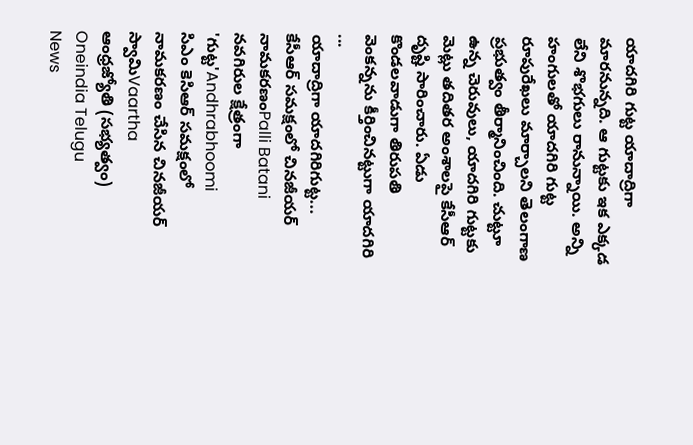యాదగిరి గుట్ట యాదాద్రిగా మారనున్నది. ఆ గుట్టకు ఇక ఎక్కడ లేని శొభగులు రానున్నాయి. అన్ని హంగులతో యాదగిరి గుట్ట రూపురేఖలు మార్చాలని తెలంగాణ ప్రభుత్వం తీర్మానించింది. చుట్టూ ఉన్న చెరువులు, యాదగిరి గుట్టకు మెట్లు తదితర అంశాలపై కేసీఆర్ దృష్టి సారించారు. ఏడు కొండలవాడుగా తిరుపతి వెంకన్నను కీర్తించినట్టుగా యాదగిరి ...
యాదాద్రిగా యాదగిరిగుట్ట... కేసీఆర్ సమక్షంలో చినజీయర్ నామకరణంPalli Batani
నవగిరుల క్షేత్రంగా 'గుట్ట'Andhrabhoomi
సిఎం కెసిఆర్ సమక్షంలో నామకరణం చేసిన చినజీయర్ స్వామిVaartha
ఆంధ్రజ్యోతి (సభ్యత్వం)
Oneindia Telugu
News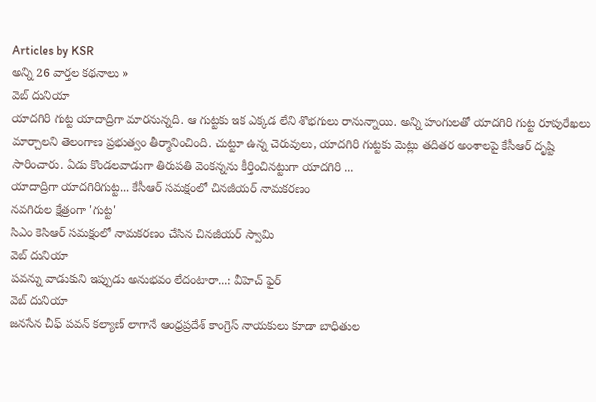Articles by KSR
అన్ని 26 వార్తల కథనాలు »
వెబ్ దునియా
యాదగిరి గుట్ట యాదాద్రిగా మారనున్నది. ఆ గుట్టకు ఇక ఎక్కడ లేని శొభగులు రానున్నాయి. అన్ని హంగులతో యాదగిరి గుట్ట రూపురేఖలు మార్చాలని తెలంగాణ ప్రభుత్వం తీర్మానించింది. చుట్టూ ఉన్న చెరువులు, యాదగిరి గుట్టకు మెట్లు తదితర అంశాలపై కేసీఆర్ దృష్టి సారించారు. ఏడు కొండలవాడుగా తిరుపతి వెంకన్నను కీర్తించినట్టుగా యాదగిరి ...
యాదాద్రిగా యాదగిరిగుట్ట... కేసీఆర్ సమక్షంలో చినజీయర్ నామకరణం
నవగిరుల క్షేత్రంగా 'గుట్ట'
సిఎం కెసిఆర్ సమక్షంలో నామకరణం చేసిన చినజీయర్ స్వామి
వెబ్ దునియా
పవన్ను వాడుకుని ఇప్పుడు అనుభవం లేదంటారా...: వీహెచ్ ఫైర్
వెబ్ దునియా
జనసేన చీఫ్ పవన్ కల్యాణ్ లాగానే ఆంధ్రప్రదేశ్ కాంగ్రెస్ నాయకులు కూడా బాధితుల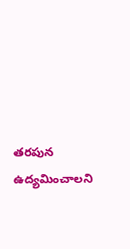తరపున ఉద్యమించాలని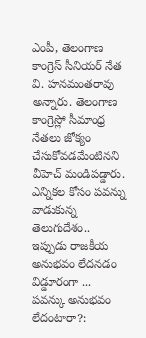ఎంపీ, తెలంగాణ కాంగ్రెస్ సీనియర్ నేత వి. హనమంతరావు అన్నారు. తెలంగాణ కాంగ్రెస్లో సీమాంధ్ర నేతలు జోక్యం చేసుకోవడమేంటినని వీహెచ్ మండిపడ్డారు. ఎన్నికల కోసం పవన్ను వాడుకున్న తెలుగుదేశం.. ఇప్పుడు రాజకీయ అనుభవం లేదనడం విడ్డూరంగా ...
పవన్కు అనుభవం లేదంటారా?: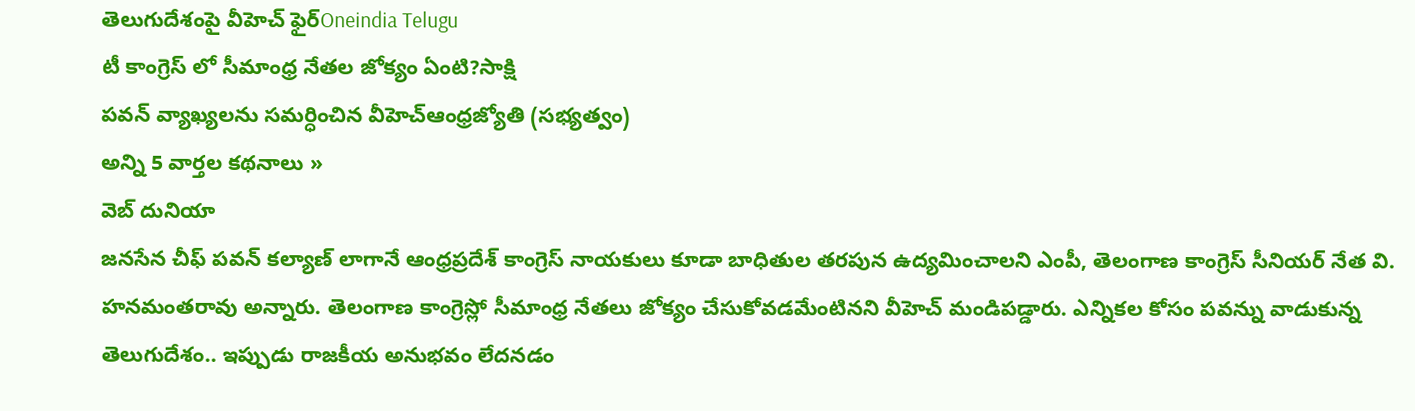తెలుగుదేశంపై వీహెచ్ ఫైర్Oneindia Telugu
టీ కాంగ్రెస్ లో సీమాంధ్ర నేతల జోక్యం ఏంటి?సాక్షి
పవన్ వ్యాఖ్యలను సమర్ధించిన వీహెచ్ఆంధ్రజ్యోతి (సభ్యత్వం)
అన్ని 5 వార్తల కథనాలు »
వెబ్ దునియా
జనసేన చీఫ్ పవన్ కల్యాణ్ లాగానే ఆంధ్రప్రదేశ్ కాంగ్రెస్ నాయకులు కూడా బాధితుల తరపున ఉద్యమించాలని ఎంపీ, తెలంగాణ కాంగ్రెస్ సీనియర్ నేత వి. హనమంతరావు అన్నారు. తెలంగాణ కాంగ్రెస్లో సీమాంధ్ర నేతలు జోక్యం చేసుకోవడమేంటినని వీహెచ్ మండిపడ్డారు. ఎన్నికల కోసం పవన్ను వాడుకున్న తెలుగుదేశం.. ఇప్పుడు రాజకీయ అనుభవం లేదనడం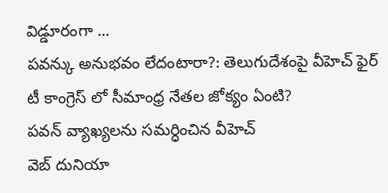విడ్డూరంగా ...
పవన్కు అనుభవం లేదంటారా?: తెలుగుదేశంపై వీహెచ్ ఫైర్
టీ కాంగ్రెస్ లో సీమాంధ్ర నేతల జోక్యం ఏంటి?
పవన్ వ్యాఖ్యలను సమర్ధించిన వీహెచ్
వెబ్ దునియా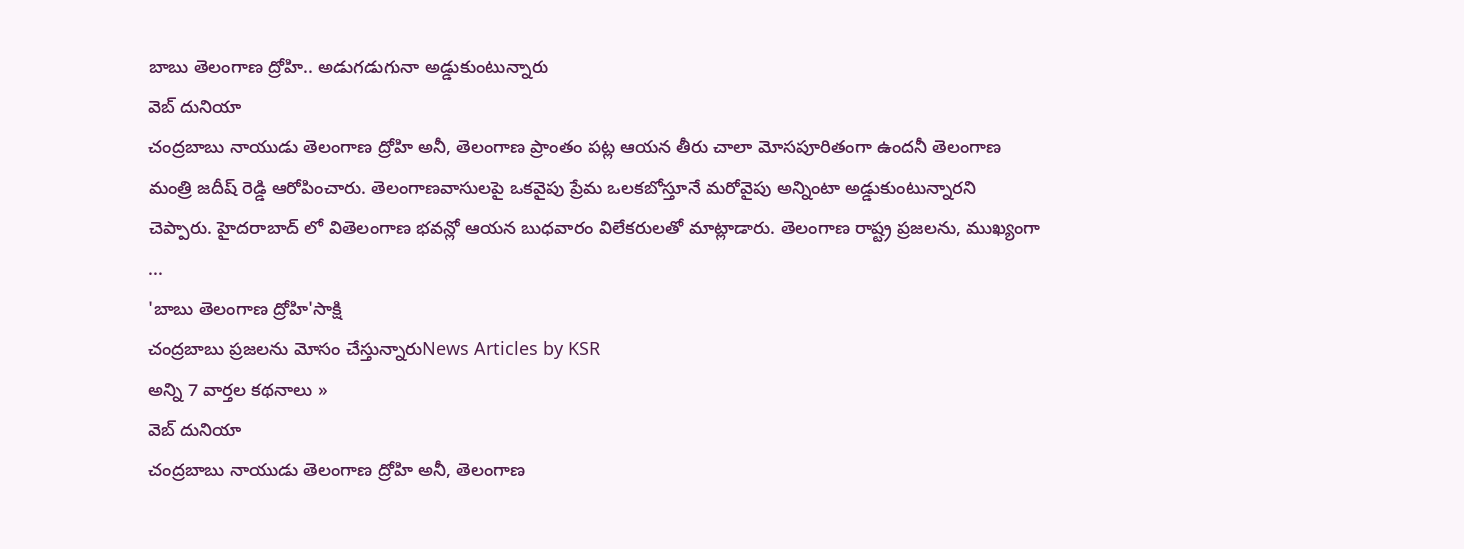బాబు తెలంగాణ ద్రోహి.. అడుగడుగునా అడ్డుకుంటున్నారు
వెబ్ దునియా
చంద్రబాబు నాయుడు తెలంగాణ ద్రోహి అనీ, తెలంగాణ ప్రాంతం పట్ల ఆయన తీరు చాలా మోసపూరితంగా ఉందనీ తెలంగాణ మంత్రి జదీష్ రెడ్డి ఆరోపించారు. తెలంగాణవాసులపై ఒకవైపు ప్రేమ ఒలకబోస్తూనే మరోవైపు అన్నింటా అడ్డుకుంటున్నారని చెప్పారు. హైదరాబాద్ లో వితెలంగాణ భవన్లో ఆయన బుధవారం విలేకరులతో మాట్లాడారు. తెలంగాణ రాష్ట్ర ప్రజలను, ముఖ్యంగా ...
'బాబు తెలంగాణ ద్రోహి'సాక్షి
చంద్రబాబు ప్రజలను మోసం చేస్తున్నారుNews Articles by KSR
అన్ని 7 వార్తల కథనాలు »
వెబ్ దునియా
చంద్రబాబు నాయుడు తెలంగాణ ద్రోహి అనీ, తెలంగాణ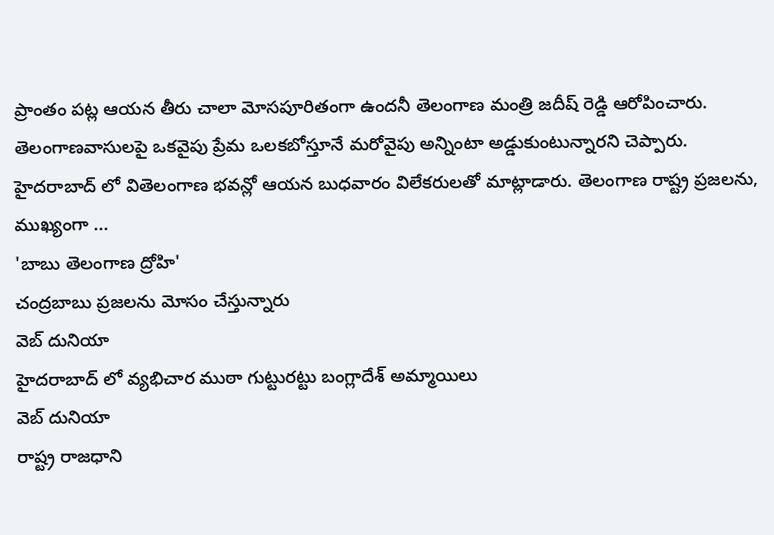ప్రాంతం పట్ల ఆయన తీరు చాలా మోసపూరితంగా ఉందనీ తెలంగాణ మంత్రి జదీష్ రెడ్డి ఆరోపించారు. తెలంగాణవాసులపై ఒకవైపు ప్రేమ ఒలకబోస్తూనే మరోవైపు అన్నింటా అడ్డుకుంటున్నారని చెప్పారు. హైదరాబాద్ లో వితెలంగాణ భవన్లో ఆయన బుధవారం విలేకరులతో మాట్లాడారు. తెలంగాణ రాష్ట్ర ప్రజలను, ముఖ్యంగా ...
'బాబు తెలంగాణ ద్రోహి'
చంద్రబాబు ప్రజలను మోసం చేస్తున్నారు
వెబ్ దునియా
హైదరాబాద్ లో వ్యభిచార ముఠా గుట్టురట్టు బంగ్లాదేశ్ అమ్మాయిలు
వెబ్ దునియా
రాష్ట్ర రాజధాని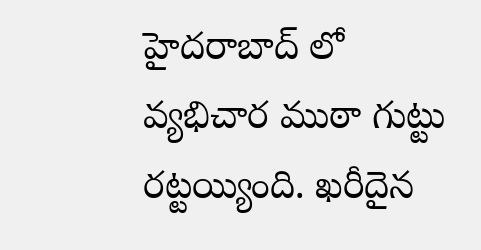హైదరాబాద్ లో వ్యభిచార ముఠా గుట్టు రట్టయ్యింది. ఖరీదైన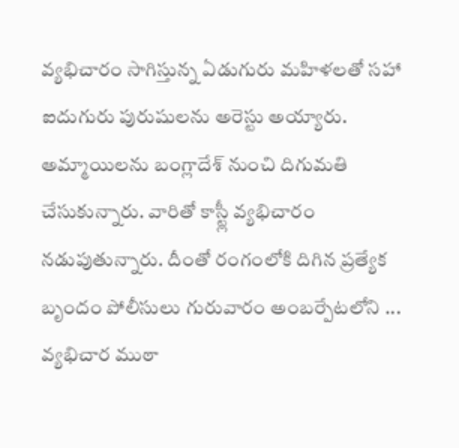వ్యభిచారం సాగిస్తున్న ఏడుగురు మహిళలతో సహా ఐదుగురు పురుషులను అరెస్టు అయ్యారు. అమ్మాయిలను బంగ్లాదేశ్ నుంచి దిగుమతి చేసుకున్నారు. వారితో కాస్ట్లీ వ్యభిచారం నడుపుతున్నారు. దీంతో రంగంలోకి దిగిన ప్రత్యేక బృందం పోలీసులు గురువారం అంబర్పేటలోని ...
వ్యభిచార ముఠా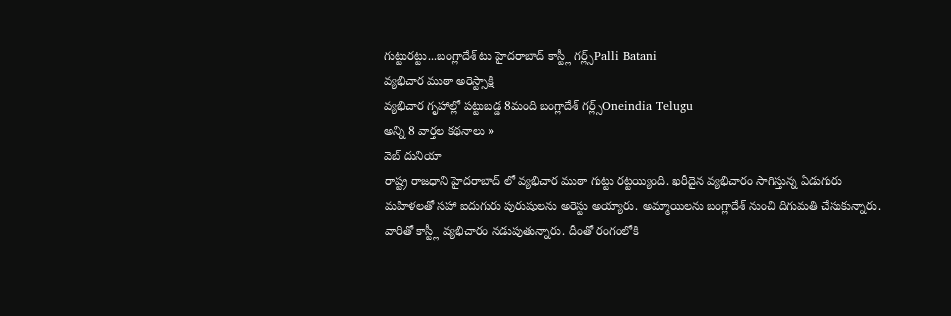గుట్టురట్టు...బంగ్లాదేశ్ టు హైదరాబాద్ కాస్ట్లీ గర్ల్స్Palli Batani
వ్యభిచార ముఠా అరెస్ట్సాక్షి
వ్యభిచార గృహాల్లో పట్టుబడ్డ 8మంది బంగ్లాదేశ్ గర్ల్స్Oneindia Telugu
అన్ని 8 వార్తల కథనాలు »
వెబ్ దునియా
రాష్ట్ర రాజధాని హైదరాబాద్ లో వ్యభిచార ముఠా గుట్టు రట్టయ్యింది. ఖరీదైన వ్యభిచారం సాగిస్తున్న ఏడుగురు మహిళలతో సహా ఐదుగురు పురుషులను అరెస్టు అయ్యారు. అమ్మాయిలను బంగ్లాదేశ్ నుంచి దిగుమతి చేసుకున్నారు. వారితో కాస్ట్లీ వ్యభిచారం నడుపుతున్నారు. దీంతో రంగంలోకి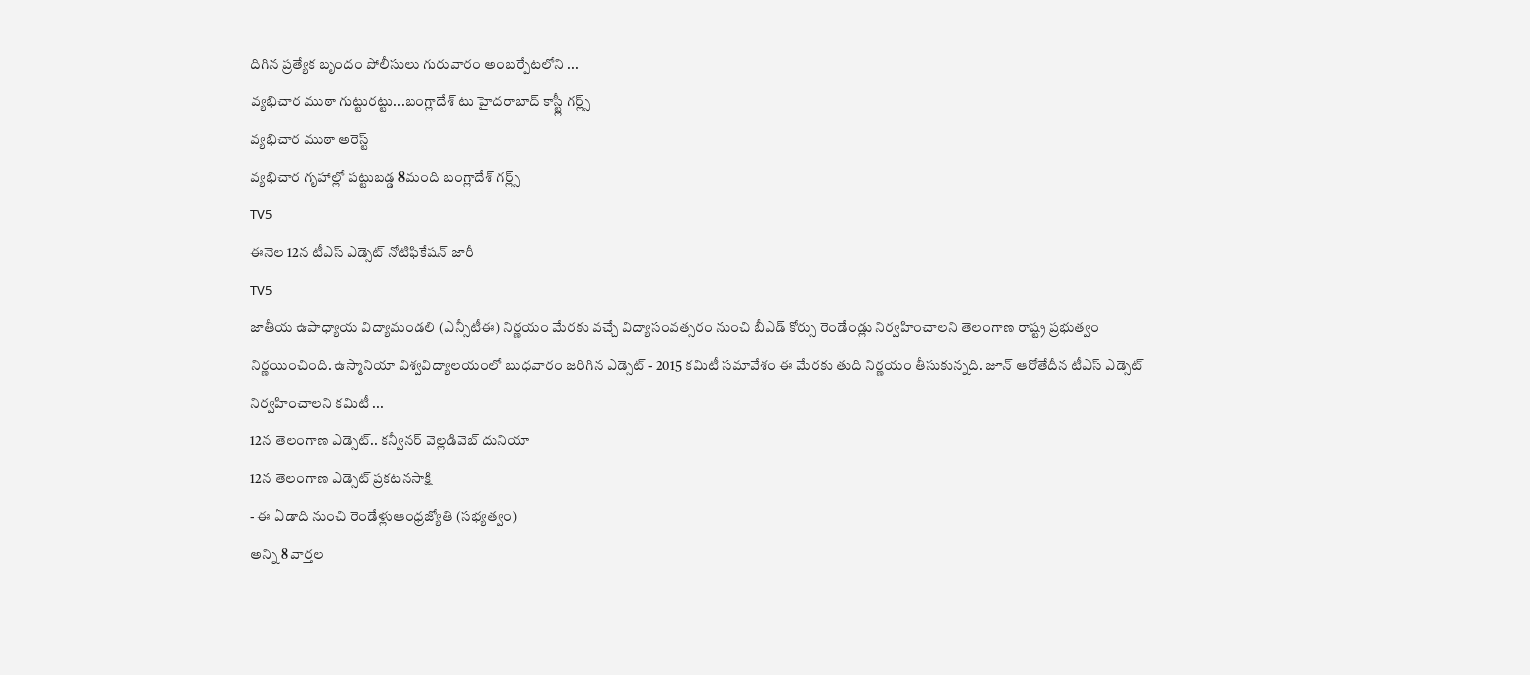దిగిన ప్రత్యేక బృందం పోలీసులు గురువారం అంబర్పేటలోని ...
వ్యభిచార ముఠా గుట్టురట్టు...బంగ్లాదేశ్ టు హైదరాబాద్ కాస్ట్లీ గర్ల్స్
వ్యభిచార ముఠా అరెస్ట్
వ్యభిచార గృహాల్లో పట్టుబడ్డ 8మంది బంగ్లాదేశ్ గర్ల్స్
TV5
ఈనెల 12న టీఎస్ ఎడ్సెట్ నోటిఫికేషన్ జారీ
TV5
జాతీయ ఉపాధ్యాయ విద్యామండలి (ఎన్సీటీఈ) నిర్ణయం మేరకు వచ్చే విద్యాసంవత్సరం నుంచి బీఎడ్ కోర్సు రెండేండ్లు నిర్వహించాలని తెలంగాణ రాష్ట్ర ప్రభుత్వం నిర్ణయించింది. ఉస్మానియా విశ్వవిద్యాలయంలో బుధవారం జరిగిన ఎడ్సెట్ - 2015 కమిటీ సమావేశం ఈ మేరకు తుది నిర్ణయం తీసుకున్నది. జూన్ ఆరోతేదీన టీఎస్ ఎడ్సెట్ నిర్వహించాలని కమిటీ ...
12న తెలంగాణ ఎడ్సెట్.. కన్వీనర్ వెల్లడివెబ్ దునియా
12న తెలంగాణ ఎడ్సెట్ ప్రకటనసాక్షి
- ఈ ఏడాది నుంచి రెండేళ్లుఆంధ్రజ్యోతి (సభ్యత్వం)
అన్ని 8 వార్తల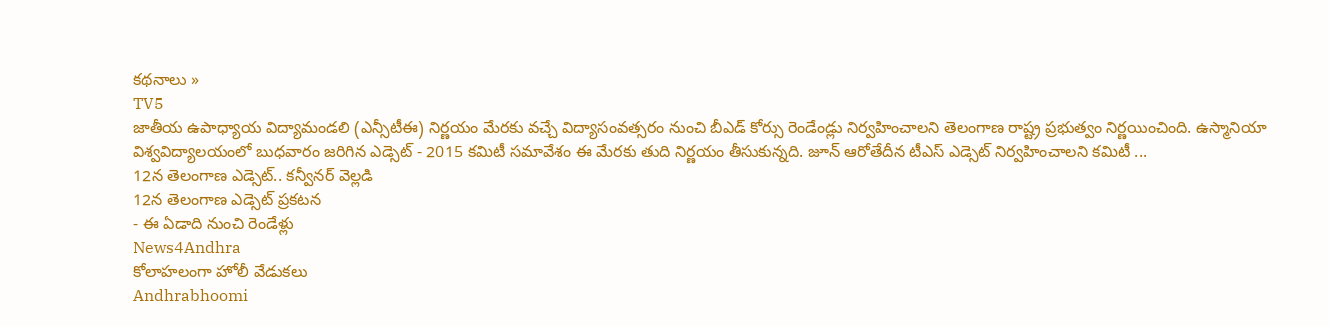కథనాలు »
TV5
జాతీయ ఉపాధ్యాయ విద్యామండలి (ఎన్సీటీఈ) నిర్ణయం మేరకు వచ్చే విద్యాసంవత్సరం నుంచి బీఎడ్ కోర్సు రెండేండ్లు నిర్వహించాలని తెలంగాణ రాష్ట్ర ప్రభుత్వం నిర్ణయించింది. ఉస్మానియా విశ్వవిద్యాలయంలో బుధవారం జరిగిన ఎడ్సెట్ - 2015 కమిటీ సమావేశం ఈ మేరకు తుది నిర్ణయం తీసుకున్నది. జూన్ ఆరోతేదీన టీఎస్ ఎడ్సెట్ నిర్వహించాలని కమిటీ ...
12న తెలంగాణ ఎడ్సెట్.. కన్వీనర్ వెల్లడి
12న తెలంగాణ ఎడ్సెట్ ప్రకటన
- ఈ ఏడాది నుంచి రెండేళ్లు
News4Andhra
కోలాహలంగా హోలీ వేడుకలు
Andhrabhoomi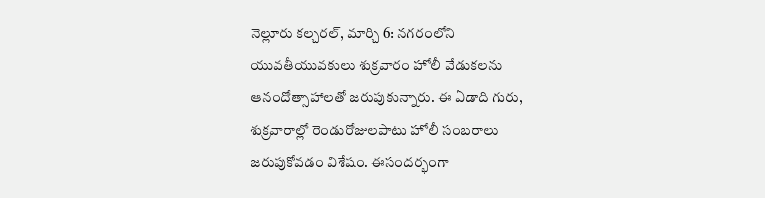నెల్లూరు కల్చరల్, మార్చి 6: నగరంలోని యువతీయువకులు శుక్రవారం హోలీ వేడుకలను ఆనందోత్సాహాలతో జరుపుకున్నారు. ఈ ఏడాది గురు, శుక్రవారాల్లో రెండురోజులపాటు హోలీ సంబరాలు జరుపుకోవడం విశేషం. ఈసందర్భంగా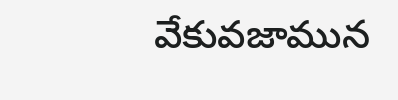వేకువజామున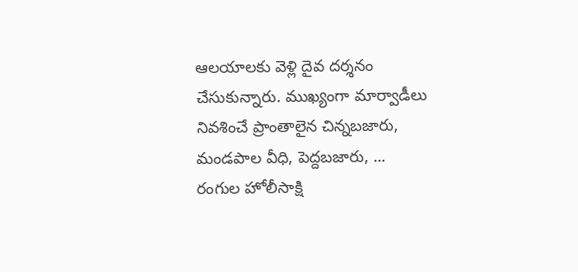ఆలయాలకు వెళ్లి దైవ దర్శనం చేసుకున్నారు. ముఖ్యంగా మార్వాడీలు నివశించే ప్రాంతాలైన చిన్నబజారు, మండపాల వీధి, పెద్దబజారు, ...
రంగుల హోలీసాక్షి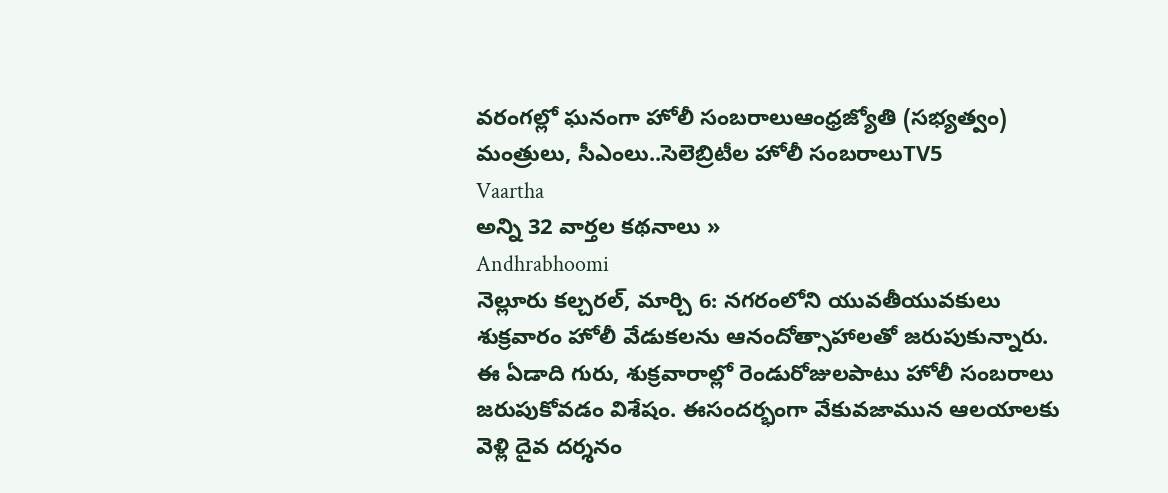వరంగల్లో ఘనంగా హోలీ సంబరాలుఆంధ్రజ్యోతి (సభ్యత్వం)
మంత్రులు, సీఎంలు..సెలెబ్రిటీల హోలీ సంబరాలుTV5
Vaartha
అన్ని 32 వార్తల కథనాలు »
Andhrabhoomi
నెల్లూరు కల్చరల్, మార్చి 6: నగరంలోని యువతీయువకులు శుక్రవారం హోలీ వేడుకలను ఆనందోత్సాహాలతో జరుపుకున్నారు. ఈ ఏడాది గురు, శుక్రవారాల్లో రెండురోజులపాటు హోలీ సంబరాలు జరుపుకోవడం విశేషం. ఈసందర్భంగా వేకువజామున ఆలయాలకు వెళ్లి దైవ దర్శనం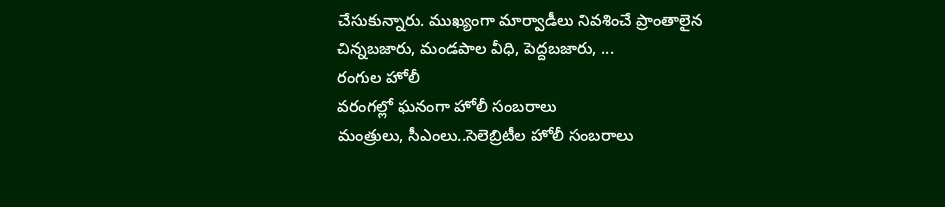చేసుకున్నారు. ముఖ్యంగా మార్వాడీలు నివశించే ప్రాంతాలైన చిన్నబజారు, మండపాల వీధి, పెద్దబజారు, ...
రంగుల హోలీ
వరంగల్లో ఘనంగా హోలీ సంబరాలు
మంత్రులు, సీఎంలు..సెలెబ్రిటీల హోలీ సంబరాలు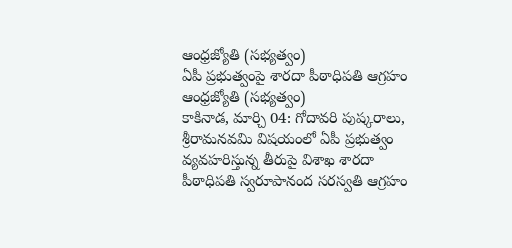ఆంధ్రజ్యోతి (సభ్యత్వం)
ఏపీ ప్రభుత్వంపై శారదా పీఠాధిపతి ఆగ్రహం
ఆంధ్రజ్యోతి (సభ్యత్వం)
కాకినాడ, మార్చి 04: గోదావరి పుష్కరాలు, శ్రీరామనవమి విషయంలో ఏపీ ప్రభుత్వం వ్యవహరిస్తున్న తీరుపై విశాఖ శారదా పీఠాధిపతి స్వరూపానంద సరస్వతి ఆగ్రహం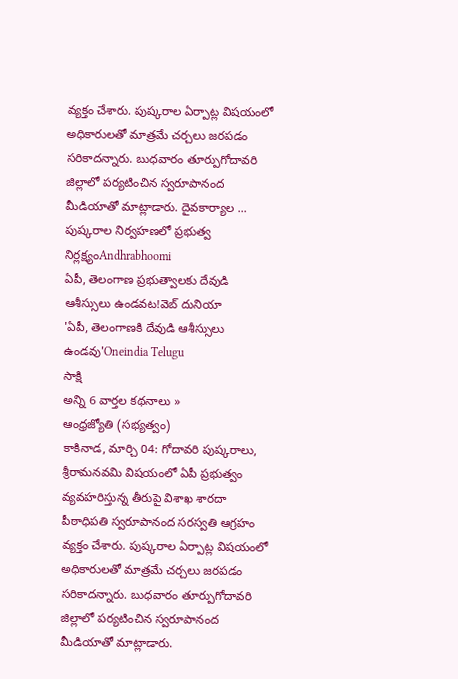వ్యక్తం చేశారు. పుష్కరాల ఏర్పాట్ల విషయంలో అధికారులతో మాత్రమే చర్చలు జరపడం సరికాదన్నారు. బుధవారం తూర్పుగోదావరి జిల్లాలో పర్యటించిన స్వరూపానంద మీడియాతో మాట్లాడారు. దైవకార్యాల ...
పుష్కరాల నిర్వహణలో ప్రభుత్వ నిర్లక్ష్యంAndhrabhoomi
ఏపీ, తెలంగాణ ప్రభుత్వాలకు దేవుడి ఆశీస్సులు ఉండవట!వెబ్ దునియా
'ఏపీ, తెలంగాణకి దేవుడి ఆశీస్సులు ఉండవు'Oneindia Telugu
సాక్షి
అన్ని 6 వార్తల కథనాలు »
ఆంధ్రజ్యోతి (సభ్యత్వం)
కాకినాడ, మార్చి 04: గోదావరి పుష్కరాలు, శ్రీరామనవమి విషయంలో ఏపీ ప్రభుత్వం వ్యవహరిస్తున్న తీరుపై విశాఖ శారదా పీఠాధిపతి స్వరూపానంద సరస్వతి ఆగ్రహం వ్యక్తం చేశారు. పుష్కరాల ఏర్పాట్ల విషయంలో అధికారులతో మాత్రమే చర్చలు జరపడం సరికాదన్నారు. బుధవారం తూర్పుగోదావరి జిల్లాలో పర్యటించిన స్వరూపానంద మీడియాతో మాట్లాడారు.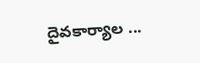దైవకార్యాల ...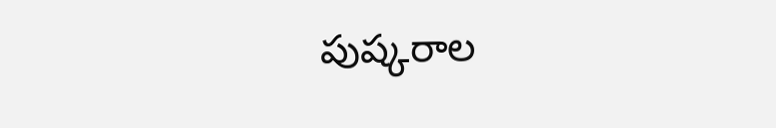పుష్కరాల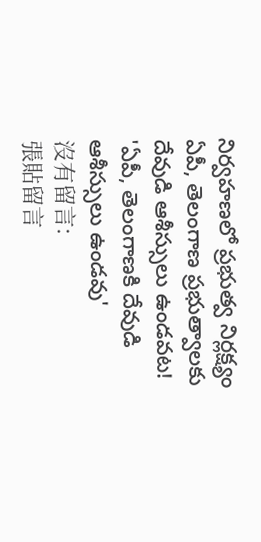నిర్వహణలో ప్రభుత్వ నిర్లక్ష్యం
ఏపీ, తెలంగాణ ప్రభుత్వాలకు దేవుడి ఆశీస్సులు ఉండవట!
'ఏపీ, తెలంగాణకి దేవుడి ఆశీస్సులు ఉండవు'
沒有留言:
張貼留言